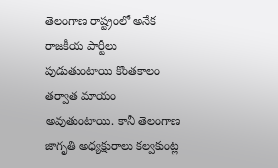తెలంగాణ రాష్ట్రంలో అనేక రాజకీయ పార్టీలు పుడుతుంటాయి కొంతకాలం తర్వాత మాయం అవుతుంటాయి. కానీ తెలంగాణ జాగృతి అధ్యక్షురాలు కల్వకుంట్ల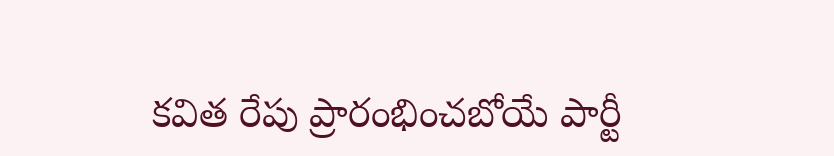కవిత రేపు ప్రారంభించబోయే పార్టీ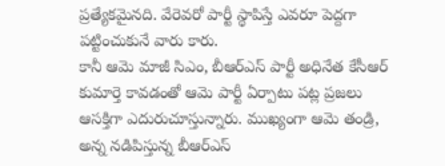ప్రత్యేకమైనది. వేరెవరో పార్టీ స్థాపిస్తే ఎవరూ పెద్దగా పట్టించుకునే వారు కారు.
కానీ ఆమె మాజీ సిఎం, బీఆర్ఎస్ పార్టీ అధినేత కేసీఆర్ కుమార్తె కావడంతో ఆమె పార్టీ ఏర్పాటు పట్ల ప్రజలు ఆసక్తిగా ఎదురుచూస్తున్నారు. ముఖ్యంగా ఆమె తండ్రి, అన్న నడిపిస్తున్న బీఆర్ఎస్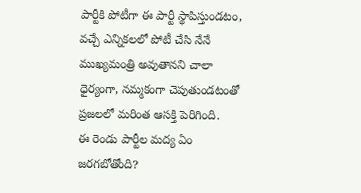పార్టీకి పోటీగా ఈ పార్టీ స్థాపిస్తుండటం, వచ్చే ఎన్నికలలో పోటీ చేసి నేనే ముఖ్యమంత్రి అవుతానని చాలా ధైర్యంగా, నమ్మకంగా చెపుతుండటంతో ప్రజలలో మరింత ఆసక్తి పెరిగింది.
ఈ రెండు పార్టీల మద్య ఏం జరగబోతోంది?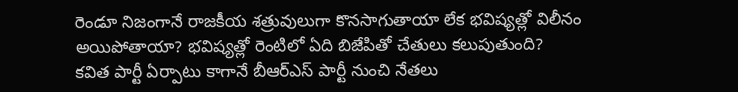రెండూ నిజంగానే రాజకీయ శత్రువులుగా కొనసాగుతాయా లేక భవిష్యత్లో విలీనం అయిపోతాయా? భవిష్యత్లో రెంటిలో ఏది బిజేపితో చేతులు కలుపుతుంది?
కవిత పార్టీ ఏర్పాటు కాగానే బీఆర్ఎస్ పార్టీ నుంచి నేతలు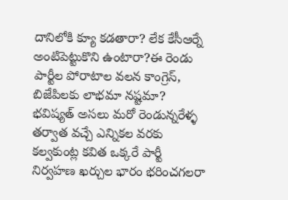దానిలోకి క్యూ కడతారా? లేక కేసీఆర్నే అంటిపెట్టుకొని ఉంటారా?ఈ రెండు పార్టీల పోరాటాల వలన కాంగ్రెస్, బిజేపిలకు లాభమా నష్టమా?
భవిష్యత్ అసలు మరో రెండున్నరేళ్ళ తర్వాత వచ్చే ఎన్నికల వరకు కల్వకుంట్ల కవిత ఒక్కరే పార్టీ నిర్వహణ ఖర్చుల భారం భరించగలరా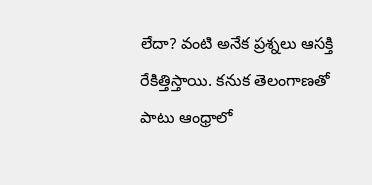లేదా? వంటి అనేక ప్రశ్నలు ఆసక్తి రేకిత్తిస్తాయి. కనుక తెలంగాణతో పాటు ఆంధ్రాలో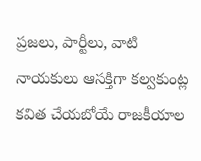ప్రజలు, పార్టీలు, వాటి నాయకులు ఆసక్తిగా కల్వకుంట్ల కవిత చేయబోయే రాజకీయాల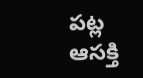పట్ల ఆసక్తి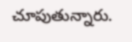చూపుతున్నారు.